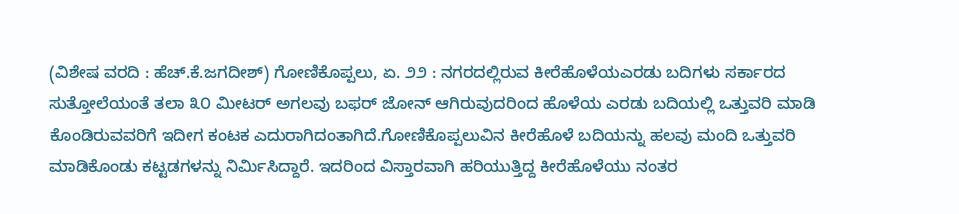(ವಿಶೇಷ ವರದಿ : ಹೆಚ್.ಕೆ.ಜಗದೀಶ್) ಗೋಣಿಕೊಪ್ಪಲು, ಏ. ೨೨ : ನಗರದಲ್ಲಿರುವ ಕೀರೆಹೊಳೆಯಎರಡು ಬದಿಗಳು ಸರ್ಕಾರದ ಸುತ್ತೋಲೆಯಂತೆ ತಲಾ ೩೦ ಮೀಟರ್ ಅಗಲವು ಬಫರ್ ಜೋನ್ ಆಗಿರುವುದರಿಂದ ಹೊಳೆಯ ಎರಡು ಬದಿಯಲ್ಲಿ ಒತ್ತುವರಿ ಮಾಡಿ ಕೊಂಡಿರುವವರಿಗೆ ಇದೀಗ ಕಂಟಕ ಎದುರಾಗಿದಂತಾಗಿದೆ.ಗೋಣಿಕೊಪ್ಪಲುವಿನ ಕೀರೆಹೊಳೆ ಬದಿಯನ್ನು ಹಲವು ಮಂದಿ ಒತ್ತುವರಿ ಮಾಡಿಕೊಂಡು ಕಟ್ಟಡಗಳನ್ನು ನಿರ್ಮಿಸಿದ್ದಾರೆ. ಇದರಿಂದ ವಿಸ್ತಾರವಾಗಿ ಹರಿಯುತ್ತಿದ್ದ ಕೀರೆಹೊಳೆಯು ನಂತರ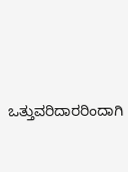ಒತ್ತುವರಿದಾರರಿಂದಾಗಿ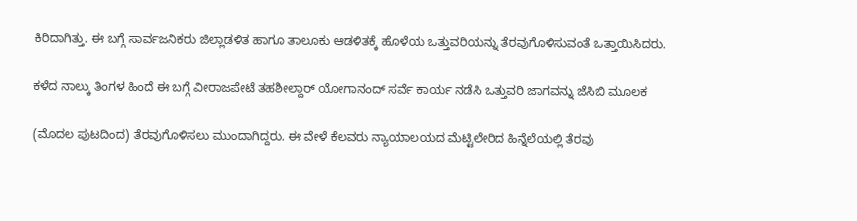ಕಿರಿದಾಗಿತ್ತು. ಈ ಬಗ್ಗೆ ಸಾರ್ವಜನಿಕರು ಜಿಲ್ಲಾಡಳಿತ ಹಾಗೂ ತಾಲೂಕು ಆಡಳಿತಕ್ಕೆ ಹೊಳೆಯ ಒತ್ತುವರಿಯನ್ನು ತೆರವುಗೊಳಿಸುವಂತೆ ಒತ್ತಾಯಿಸಿದರು.

ಕಳೆದ ನಾಲ್ಕು ತಿಂಗಳ ಹಿಂದೆ ಈ ಬಗ್ಗೆ ವೀರಾಜಪೇಟೆ ತಹಶೀಲ್ದಾರ್ ಯೋಗಾನಂದ್ ಸರ್ವೆ ಕಾರ್ಯ ನಡೆಸಿ ಒತ್ತುವರಿ ಜಾಗವನ್ನು ಜೆಸಿಬಿ ಮೂಲಕ

(ಮೊದಲ ಪುಟದಿಂದ) ತೆರವುಗೊಳಿಸಲು ಮುಂದಾಗಿದ್ದರು. ಈ ವೇಳೆ ಕೆಲವರು ನ್ಯಾಯಾಲಯದ ಮೆಟ್ಟಿಲೇರಿದ ಹಿನ್ನೆಲೆಯಲ್ಲಿ ತೆರವು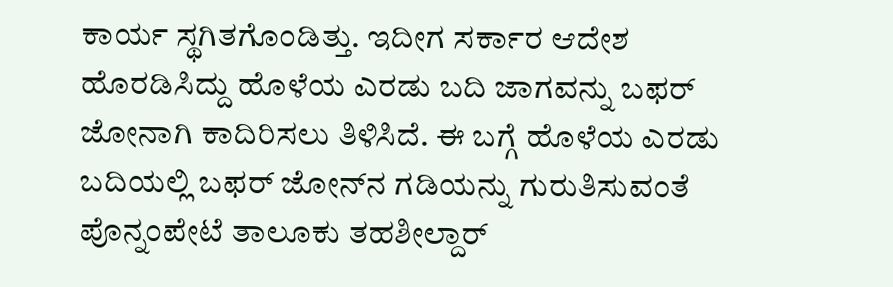ಕಾರ್ಯ ಸ್ಥಗಿತಗೊಂಡಿತ್ತು. ಇದೀಗ ಸರ್ಕಾರ ಆದೇಶ ಹೊರಡಿಸಿದ್ದು ಹೊಳೆಯ ಎರಡು ಬದಿ ಜಾಗವನ್ನು ಬಫರ್ ಜೋನಾಗಿ ಕಾದಿರಿಸಲು ತಿಳಿಸಿದೆ. ಈ ಬಗ್ಗೆ ಹೊಳೆಯ ಎರಡು ಬದಿಯಲ್ಲಿ ಬಫರ್ ಜೋನ್‌ನ ಗಡಿಯನ್ನು ಗುರುತಿಸುವಂತೆ ಪೊನ್ನಂಪೇಟೆ ತಾಲೂಕು ತಹಶೀಲ್ದಾರ್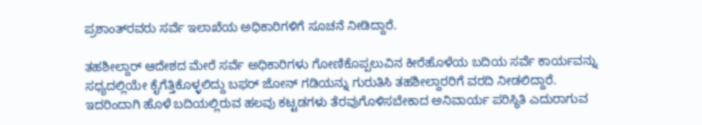ಪ್ರಶಾಂತ್‌ರವರು ಸರ್ವೆ ಇಲಾಖೆಯ ಅಧಿಕಾರಿಗಳಿಗೆ ಸೂಚನೆ ನೀಡಿದ್ದಾರೆ.

ತಹಶೀಲ್ದಾರ್ ಆದೇಶದ ಮೇರೆ ಸರ್ವೆ ಅಧಿಕಾರಿಗಳು ಗೋಣಿಕೊಪ್ಪಲುವಿನ ಕೀರೆಹೊಳೆಯ ಬದಿಯ ಸರ್ವೆ ಕಾರ್ಯವನ್ನು ಸಧ್ಯದಲ್ಲಿಯೇ ಕೈಗೆತ್ತಿಕೊಳ್ಳಲಿದ್ದು ಬಫರ್ ಜೋನ್ ಗಡಿಯನ್ನು ಗುರುತಿಸಿ ತಹಶೀಲ್ದಾರರಿಗೆ ವರದಿ ನೀಡಲಿದ್ದಾರೆ. ಇದರಿಂದಾಗಿ ಹೊಳೆ ಬದಿಯಲ್ಲಿರುವ ಹಲವು ಕಟ್ಟಡಗಳು ತೆರವುಗೊಳಿಸಬೇಕಾದ ಅನಿವಾರ್ಯ ಪರಿಸ್ಥಿತಿ ಎದುರಾಗುವ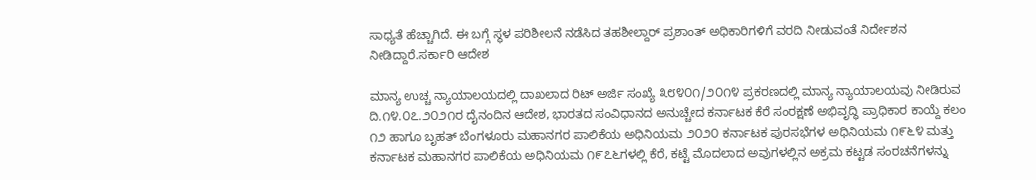ಸಾಧ್ಯತೆ ಹೆಚ್ಚಾಗಿದೆ. ಈ ಬಗ್ಗೆ ಸ್ಥಳ ಪರಿಶೀಲನೆ ನಡೆಸಿದ ತಹಶೀಲ್ದಾರ್ ಪ್ರಶಾಂತ್ ಅಧಿಕಾರಿಗಳಿಗೆ ವರದಿ ನೀಡುವಂತೆ ನಿರ್ದೇಶನ ನೀಡಿದ್ದಾರೆ.ಸರ್ಕಾರಿ ಆದೇಶ

ಮಾನ್ಯ ಉಚ್ಚ ನ್ಯಾಯಾಲಯದಲ್ಲಿ ದಾಖಲಾದ ರಿಟ್ ಅರ್ಜಿ ಸಂಖ್ಯೆ ೩೮೪೦೧/೨೦೧೪ ಪ್ರಕರಣದಲ್ಲಿ ಮಾನ್ಯ ನ್ಯಾಯಾಲಯವು ನೀಡಿರುವ ದಿ.೧೪.೦೭.೨೦೨೧ರ ದೈನಂದಿನ ಆದೇಶ, ಭಾರತದ ಸಂವಿಧಾನದ ಅನುಚ್ಚೇದ ಕರ್ನಾಟಕ ಕೆರೆ ಸಂರಕ್ಷಣೆ ಅಭಿವೃದ್ಧಿ ಪ್ರಾಧಿಕಾರ ಕಾಯ್ದೆ ಕಲಂ ೧೨ ಹಾಗೂ ಬೃಹತ್ ಬೆಂಗಳೂರು ಮಹಾನಗರ ಪಾಲಿಕೆಯ ಅಧಿನಿಯಮ ೨೦೨೦ ಕರ್ನಾಟಕ ಪುರಸಭೆಗಳ ಅಧಿನಿಯಮ ೧೯೬೪ ಮತ್ತು ಕರ್ನಾಟಕ ಮಹಾನಗರ ಪಾಲಿಕೆಯ ಅಧಿನಿಯಮ ೧೯೭೬ಗಳಲ್ಲಿ ಕೆರೆ, ಕಟ್ಟೆ ಮೊದಲಾದ ಅವುಗಳಲ್ಲಿನ ಅಕ್ರಮ ಕಟ್ಟಡ ಸಂರಚನೆಗಳನ್ನು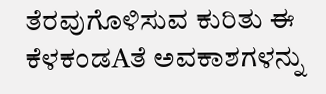ತೆರವುಗೊಳಿಸುವ ಕುರಿತು ಈ ಕೆಳಕಂಡAತೆ ಅವಕಾಶಗಳನ್ನು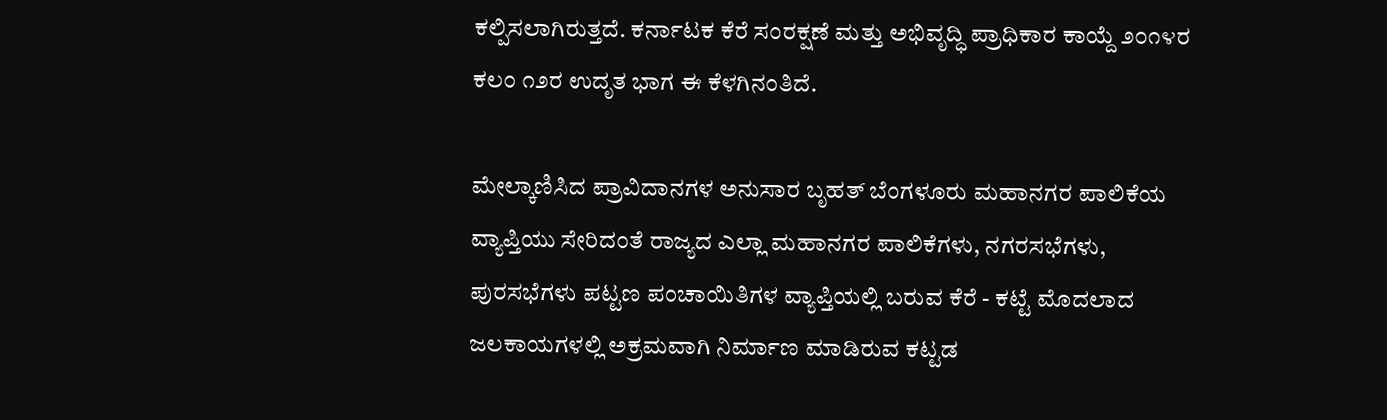ಕಲ್ಪಿಸಲಾಗಿರುತ್ತದೆ. ಕರ್ನಾಟಕ ಕೆರೆ ಸಂರಕ್ಷಣೆ ಮತ್ತು ಅಭಿವೃದ್ಧಿ ಪ್ರಾಧಿಕಾರ ಕಾಯ್ದೆ ೨೦೧೪ರ ಕಲಂ ೧೨ರ ಉದೃತ ಭಾಗ ಈ ಕೆಳಗಿನಂತಿದೆ.

ಮೇಲ್ಕಾಣಿಸಿದ ಪ್ರಾವಿದಾನಗಳ ಅನುಸಾರ ಬೃಹತ್ ಬೆಂಗಳೂರು ಮಹಾನಗರ ಪಾಲಿಕೆಯ ವ್ಯಾಪ್ತಿಯು ಸೇರಿದಂತೆ ರಾಜ್ಯದ ಎಲ್ಲಾ ಮಹಾನಗರ ಪಾಲಿಕೆಗಳು, ನಗರಸಭೆಗಳು, ಪುರಸಭೆಗಳು ಪಟ್ಟಣ ಪಂಚಾಯಿತಿಗಳ ವ್ಯಾಪ್ತಿಯಲ್ಲಿ ಬರುವ ಕೆರೆ - ಕಟ್ಟೆ ಮೊದಲಾದ ಜಲಕಾಯಗಳಲ್ಲಿ ಅಕ್ರಮವಾಗಿ ನಿರ್ಮಾಣ ಮಾಡಿರುವ ಕಟ್ಟಡ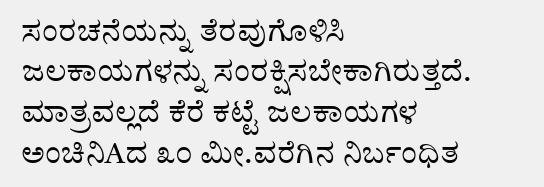ಸಂರಚನೆಯನ್ನು ತೆರವುಗೊಳಿಸಿ ಜಲಕಾಯಗಳನ್ನು ಸಂರಕ್ಷಿಸಬೇಕಾಗಿರುತ್ತದೆ. ಮಾತ್ರವಲ್ಲದೆ ಕೆರೆ ಕಟ್ಟೆ ಜಲಕಾಯಗಳ ಅಂಚಿನಿAದ ೩೦ ಮೀ.ವರೆಗಿನ ನಿರ್ಬಂಧಿತ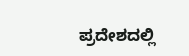ಪ್ರದೇಶದಲ್ಲಿ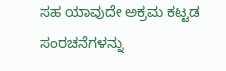ಸಹ ಯಾವುದೇ ಅಕ್ರಮ ಕಟ್ಟಡ ಸಂರಚನೆಗಳನ್ನು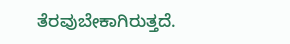ತೆರವುಬೇಕಾಗಿರುತ್ತದೆ.